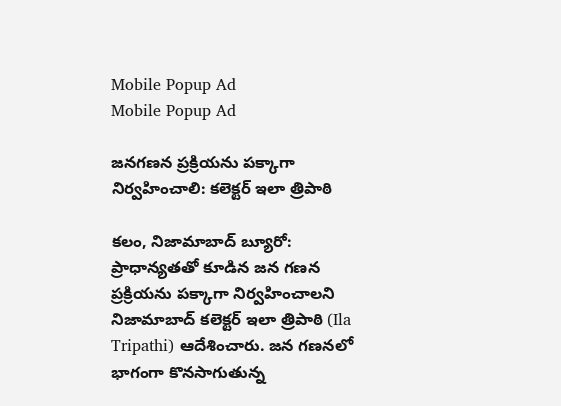Mobile Popup Ad
Mobile Popup Ad

జనగణన ప్రక్రియను పక్కాగా నిర్వహించాలి: కలెక్టర్ ఇలా త్రిపాఠి

కలం, నిజామాబాద్ బ్యూరో: ప్రాధాన్యతతో కూడిన జన గణన ప్రక్రియను పక్కాగా నిర్వహించాలని నిజామాబాద్ కలెక్టర్ ఇలా త్రిపాఠి (Ila Tripathi) ఆదేశించారు. జన గణనలో భాగంగా కొనసాగుతున్న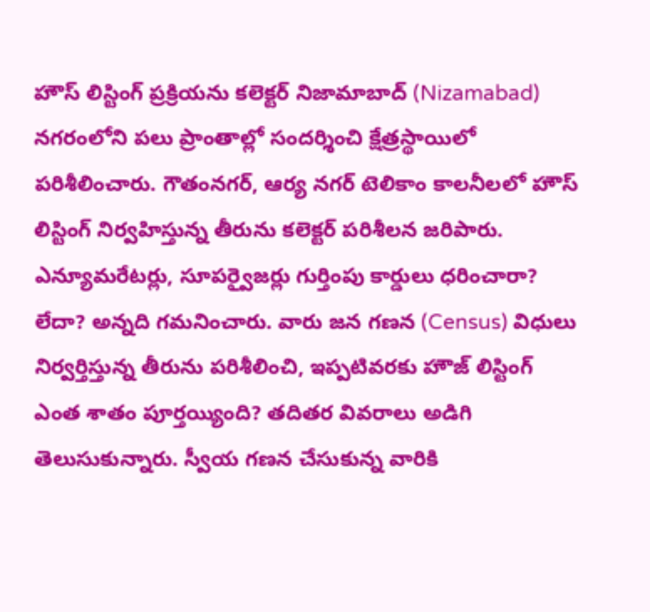హౌస్ లిస్టింగ్ ప్రక్రియను కలెక్టర్ నిజామాబాద్ (Nizamabad) నగరంలోని పలు ప్రాంతాల్లో సందర్శించి క్షేత్రస్థాయిలో పరిశీలించారు. గౌతంనగర్, ఆర్య నగర్ టెలికాం కాలనీలలో హౌస్ లిస్టింగ్ నిర్వహిస్తున్న తీరును కలెక్టర్ పరిశీలన జరిపారు. ఎన్యూమరేటర్లు, సూపర్వైజర్లు గుర్తింపు కార్డులు ధరించారా? లేదా? అన్నది గమనించారు. వారు జన గణన (Census) విధులు నిర్వర్తిస్తున్న తీరును పరిశీలించి, ఇప్పటివరకు హౌజ్ లిస్టింగ్ ఎంత శాతం పూర్తయ్యింది? తదితర వివరాలు అడిగి తెలుసుకున్నారు. స్వీయ గణన చేసుకున్న వారికి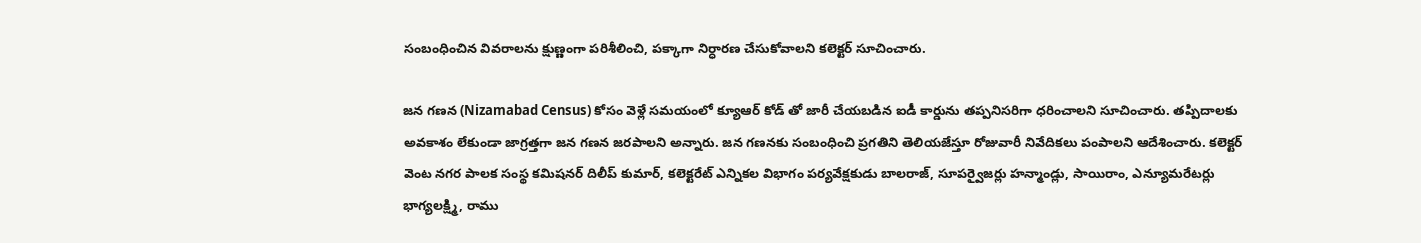సంబంధించిన వివరాలను క్షుణ్ణంగా పరిశీలించి, పక్కాగా నిర్ధారణ చేసుకోవాలని కలెక్టర్ సూచించారు.

జన గణన (Nizamabad Census) కోసం వెళ్లే సమయంలో క్యూఆర్ కోడ్ తో జారీ చేయబడిన ఐడీ కార్డును తప్పనిసరిగా ధరించాలని సూచించారు. తప్పిదాలకు అవకాశం లేకుండా జాగ్రత్తగా జన గణన జరపాలని అన్నారు. జన గణనకు సంబంధించి ప్రగతిని తెలియజేస్తూ రోజువారీ నివేదికలు పంపాలని ఆదేశించారు. కలెక్టర్ వెంట నగర పాలక సంస్థ కమిషనర్ దిలీప్ కుమార్, కలెక్టరేట్ ఎన్నికల విభాగం పర్యవేక్షకుడు బాలరాజ్, సూపర్వైజర్లు హన్మాండ్లు, సాయిరాం, ఎన్యూమరేటర్లు భాగ్యలక్ష్మి, రాము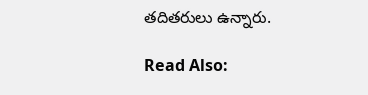తదితరులు ఉన్నారు.

Read Also: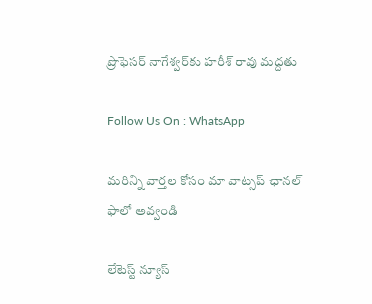ప్రొఫెసర్ నాగేశ్వర్‌కు హరీశ్ రావు మద్దతు

Follow Us On : WhatsApp

మ‌రిన్ని వార్త‌ల కోసం మా వాట్స‌ప్ ఛాన‌ల్ ఫాలో అవ్వండి

లేటెస్ట్ న్యూస్‌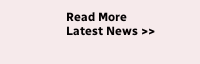Read More Latest News >>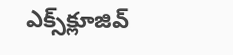ఎక్స్‌క్లూజివ్‌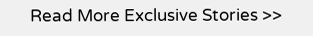Read More Exclusive Stories >>